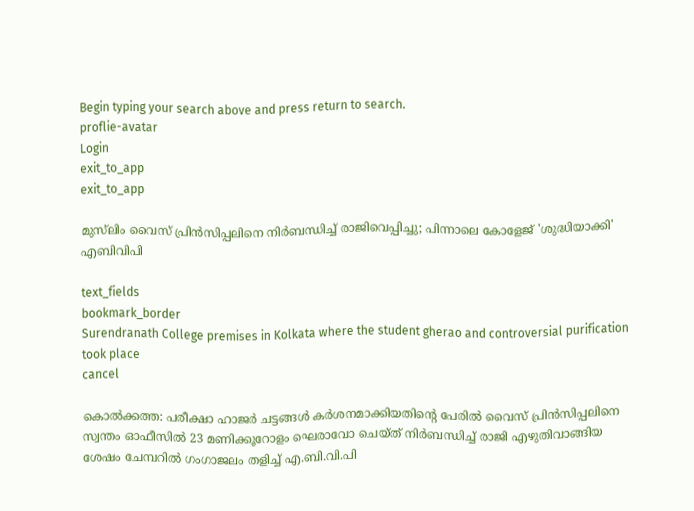Begin typing your search above and press return to search.
proflie-avatar
Login
exit_to_app
exit_to_app

മുസ്‌ലിം വൈസ് പ്രിൻസിപ്പലിനെ നിർബന്ധിച്ച് രാജിവെപ്പിച്ചു; പിന്നാലെ കോളേജ് 'ശുദ്ധിയാക്കി' എബിവിപി

text_fields
bookmark_border
Surendranath College premises in Kolkata where the student gherao and controversial purification took place
cancel

കൊൽക്കത്ത: പരീക്ഷാ ഹാജർ ചട്ടങ്ങൾ കർശനമാക്കിയതിന്റെ പേരിൽ വൈസ് പ്രിൻസിപ്പലിനെ സ്വന്തം ഓഫീസിൽ 23 മണിക്കൂറോളം ഘെരാവോ ചെയ്ത് നിർബന്ധിച്ച് രാജി എഴുതിവാങ്ങിയ ശേഷം ചേമ്പറിൽ ഗംഗാജലം തളിച്ച് എ.ബി.വി.പി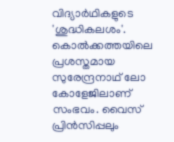വിദ്യാർഥികളുടെ 'ശുദ്ധികലശം'. കൊൽക്കത്തയിലെ പ്രശസ്തമായ സുരേന്ദ്രനാഥ് ലോ കോളേജിലാണ് സംഭവം. വൈസ് പ്രിൻസിപ്പലും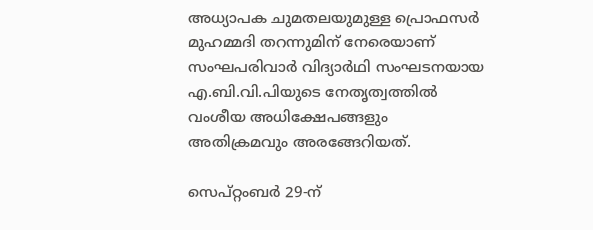അധ്യാപക ചുമതലയുമുള്ള പ്രൊഫസർ മുഹമ്മദി തറന്നുമിന് നേരെയാണ് സംഘപരിവാർ വിദ്യാർഥി സംഘടനയായ എ.ബി.വി.പിയുടെ നേതൃത്വത്തിൽ വംശീയ അധിക്ഷേപങ്ങളും അതിക്രമവും അരങ്ങേറിയത്.

സെപ്റ്റംബർ 29-ന്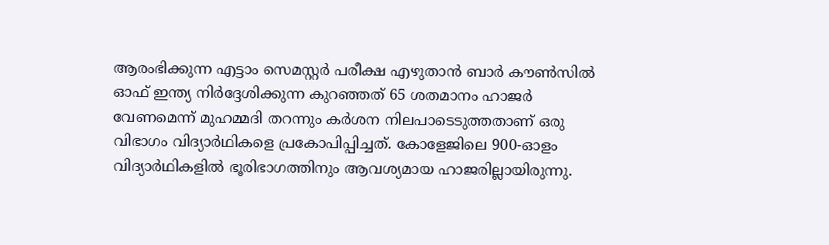ആരംഭിക്കുന്ന എട്ടാം സെമസ്റ്റർ പരീക്ഷ എഴുതാൻ ബാർ കൗൺസിൽ ഓഫ് ഇന്ത്യ നിർദ്ദേശിക്കുന്ന കുറഞ്ഞത് 65 ശതമാനം ഹാജർ വേണമെന്ന് മുഹമ്മദി തറന്നും കർശന നിലപാടെടുത്തതാണ് ഒരു വിഭാഗം വിദ്യാർഥികളെ പ്രകോപിപ്പിച്ചത്. കോളേജിലെ 900-ഓളം വിദ്യാർഥികളിൽ ഭൂരിഭാഗത്തിനും ആവശ്യമായ ഹാജരില്ലായിരുന്നു.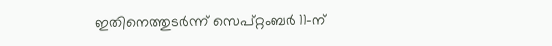ഇതിനെത്തുടർന്ന് സെപ്റ്റംബർ 11-ന്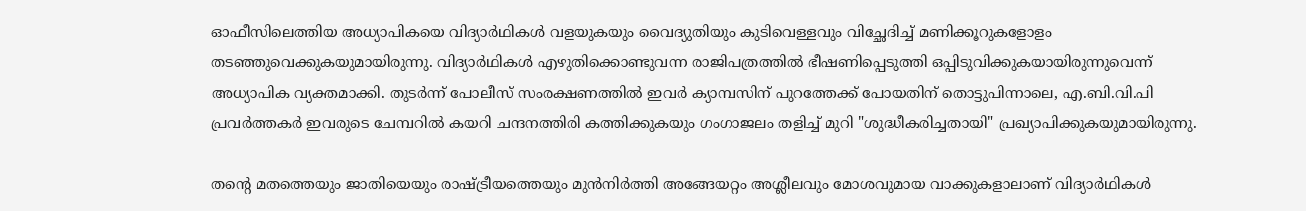ഓഫീസിലെത്തിയ അധ്യാപികയെ വിദ്യാർഥികൾ വളയുകയും വൈദ്യുതിയും കുടിവെള്ളവും വിച്ഛേദിച്ച് മണിക്കൂറുകളോളം തടഞ്ഞുവെക്കുകയുമായിരുന്നു. വിദ്യാർഥികൾ എഴുതിക്കൊണ്ടുവന്ന രാജിപത്രത്തിൽ ഭീഷണിപ്പെടുത്തി ഒപ്പിടുവിക്കുകയായിരുന്നുവെന്ന് അധ്യാപിക വ്യക്തമാക്കി. തുടർന്ന് പോലീസ് സംരക്ഷണത്തിൽ ഇവർ ക്യാമ്പസിന് പുറത്തേക്ക് പോയതിന് തൊട്ടുപിന്നാലെ, എ.ബി.വി.പി പ്രവർത്തകർ ഇവരുടെ ചേമ്പറിൽ കയറി ചന്ദനത്തിരി കത്തിക്കുകയും ഗംഗാജലം തളിച്ച് മുറി "ശുദ്ധീകരിച്ചതായി" പ്രഖ്യാപിക്കുകയുമായിരുന്നു.

തന്റെ മതത്തെയും ജാതിയെയും രാഷ്ട്രീയത്തെയും മുൻനിർത്തി അങ്ങേയറ്റം അശ്ലീലവും മോശവുമായ വാക്കുകളാലാണ് വിദ്യാർഥികൾ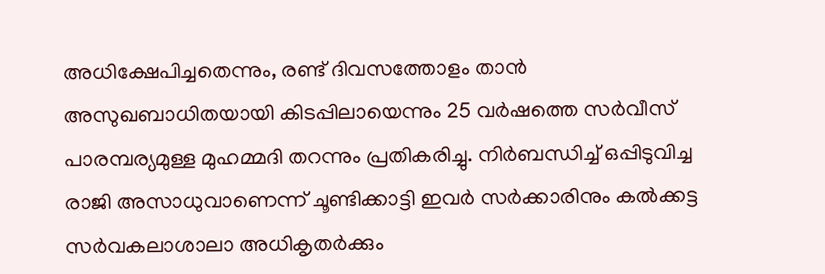അധിക്ഷേപിച്ചതെന്നും, രണ്ട് ദിവസത്തോളം താൻ അസുഖബാധിതയായി കിടപ്പിലായെന്നും 25 വർഷത്തെ സർവീസ് പാരമ്പര്യമുള്ള മുഹമ്മദി തറന്നും പ്രതികരിച്ചു. നിർബന്ധിച്ച് ഒപ്പിടുവിച്ച രാജി അസാധുവാണെന്ന് ചൂണ്ടിക്കാട്ടി ഇവർ സർക്കാരിനും കൽക്കട്ട സർവകലാശാലാ അധികൃതർക്കും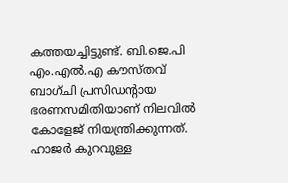കത്തയച്ചിട്ടുണ്ട്. ബി.ജെ.പി എം.എൽ.എ കൗസ്തവ് ബാഗ്ചി പ്രസിഡന്റായ ഭരണസമിതിയാണ് നിലവിൽ കോളേജ് നിയന്ത്രിക്കുന്നത്. ഹാജർ കുറവുള്ള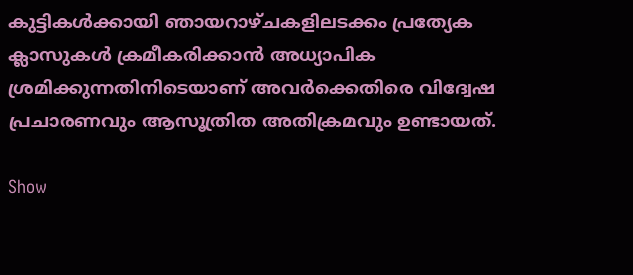കുട്ടികൾക്കായി ഞായറാഴ്ചകളിലടക്കം പ്രത്യേക ക്ലാസുകൾ ക്രമീകരിക്കാൻ അധ്യാപിക ശ്രമിക്കുന്നതിനിടെയാണ് അവർക്കെതിരെ വിദ്വേഷ പ്രചാരണവും ആസൂത്രിത അതിക്രമവും ഉണ്ടായത്.

Show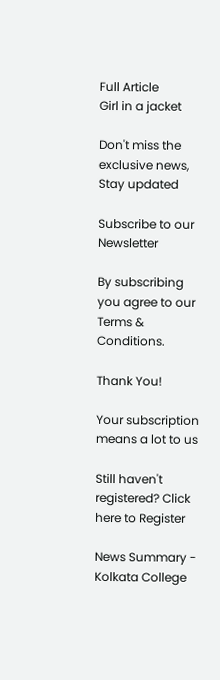Full Article
Girl in a jacket

Don't miss the exclusive news, Stay updated

Subscribe to our Newsletter

By subscribing you agree to our Terms & Conditions.

Thank You!

Your subscription means a lot to us

Still haven't registered? Click here to Register

News Summary - Kolkata College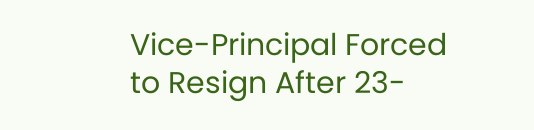Vice-Principal Forced to Resign After 23-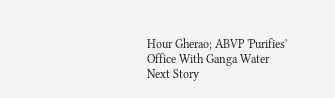Hour Gherao; ABVP 'Purifies' Office With Ganga Water
Next Story